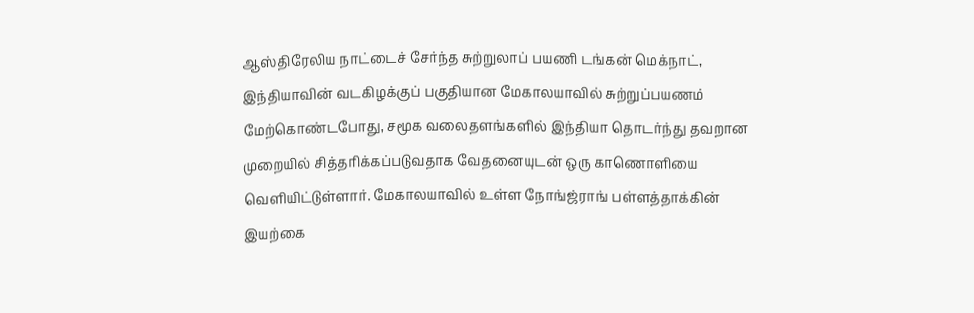ஆஸ்திரேலிய நாட்டைச் சேர்ந்த சுற்றுலாப் பயணி டங்கன் மெக்நாட், இந்தியாவின் வடகிழக்குப் பகுதியான மேகாலயாவில் சுற்றுப்பயணம் மேற்கொண்டபோது, சமூக வலைதளங்களில் இந்தியா தொடர்ந்து தவறான முறையில் சித்தரிக்கப்படுவதாக வேதனையுடன் ஒரு காணொளியை வெளியிட்டுள்ளார். மேகாலயாவில் உள்ள நோங்ஜ்ராங் பள்ளத்தாக்கின் இயற்கை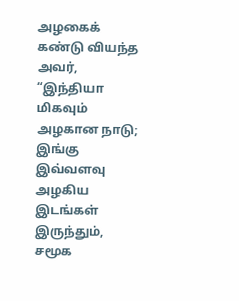அழகைக் கண்டு வியந்த அவர், “இந்தியா மிகவும் அழகான நாடு; இங்கு இவ்வளவு அழகிய இடங்கள் இருந்தும், சமூக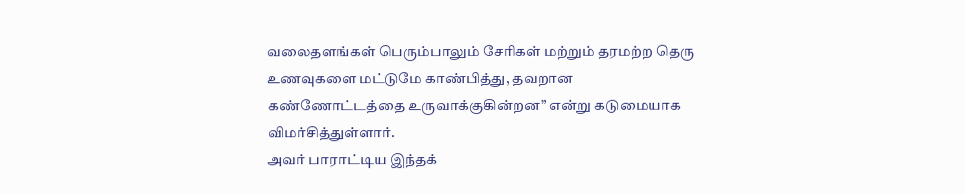வலைதளங்கள் பெரும்பாலும் சேரிகள் மற்றும் தரமற்ற தெரு உணவுகளை மட்டுமே காண்பித்து, தவறான கண்ணோட்டத்தை உருவாக்குகின்றன” என்று கடுமையாக விமர்சித்துள்ளார்.
அவர் பாராட்டிய இந்தக்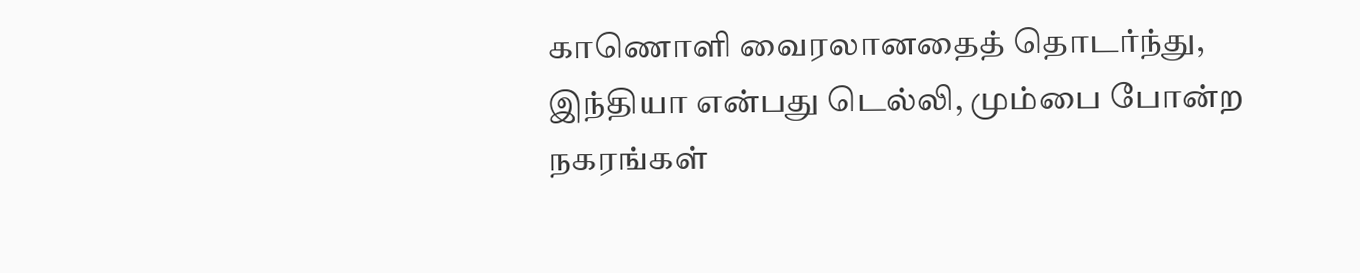காணொளி வைரலானதைத் தொடர்ந்து, இந்தியா என்பது டெல்லி, மும்பை போன்ற நகரங்கள்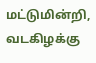மட்டுமின்றி, வடகிழக்கு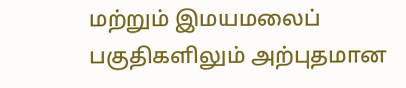மற்றும் இமயமலைப் பகுதிகளிலும் அற்புதமான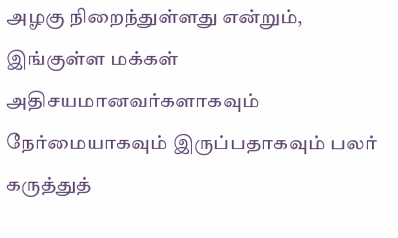அழகு நிறைந்துள்ளது என்றும், இங்குள்ள மக்கள் அதிசயமானவர்களாகவும் நேர்மையாகவும் இருப்பதாகவும் பலர் கருத்துத்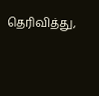தெரிவித்து,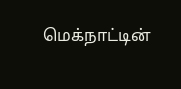மெக்நாட்டின்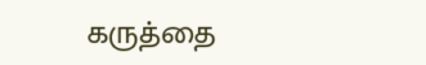கருத்தை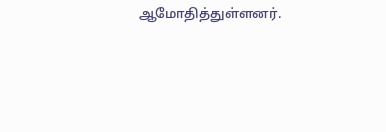ஆமோதித்துள்ளனர்.